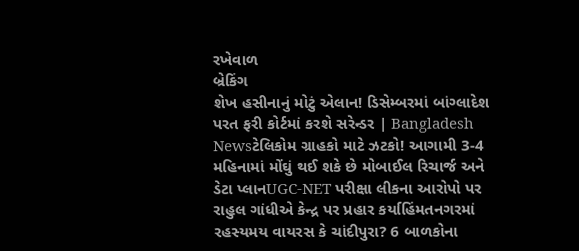રખેવાળ
બ્રેકિંગ
શેખ હસીનાનું મોટું એલાન! ડિસેમ્બરમાં બાંગ્લાદેશ પરત ફરી કોર્ટમાં કરશે સરેન્ડર | Bangladesh Newsટેલિકોમ ગ્રાહકો માટે ઝટકો! આગામી 3-4 મહિનામાં મોંઘું થઈ શકે છે મોબાઈલ રિચાર્જ અને ડેટા પ્લાનUGC-NET પરીક્ષા લીકના આરોપો પર રાહુલ ગાંધીએ કેન્દ્ર પર પ્રહાર કર્યાહિંમતનગરમાં રહસ્યમય વાયરસ કે ચાંદીપુરા? 6 બાળકોના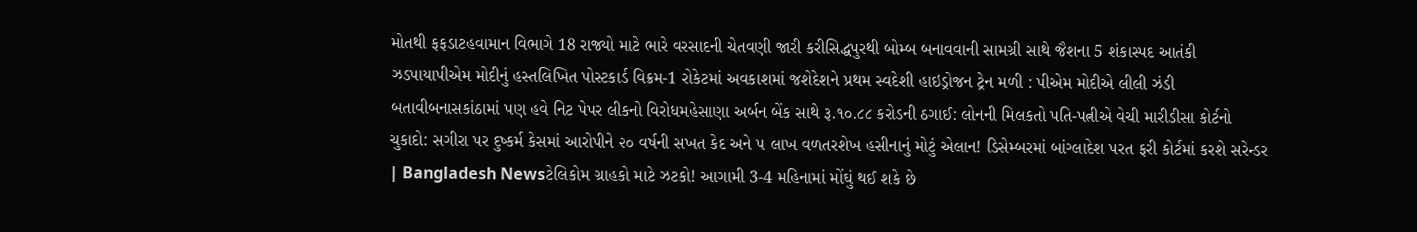મોતથી ફફડાટહવામાન વિભાગે 18 રાજ્યો માટે ભારે વરસાદની ચેતવણી જારી કરીસિદ્ધપુરથી બોમ્બ બનાવવાની સામગ્રી સાથે જૈશના 5 શંકાસ્પદ આતંકી ઝડપાયાપીએમ મોદીનું હસ્તલિખિત પોસ્ટકાર્ડ વિક્રમ-1 રોકેટમાં અવકાશમાં જશેદેશને પ્રથમ સ્વદેશી હાઇડ્રોજન ટ્રેન મળી : પીએમ મોદીએ લીલી ઝંડી બતાવીબનાસકાંઠામાં પણ હવે નિટ પેપર લીકનો વિરોધમહેસાણા અર્બન બેંક સાથે રૂ.૧૦.૮૮ કરોડની ઠગાઈ: લોનની મિલકતો પતિ-પત્નીએ વેચી મારીડીસા કોર્ટનો ચુકાદો: સગીરા પર દુષ્કર્મ કેસમાં આરોપીને ૨૦ વર્ષની સખત કેદ અને ૫ લાખ વળતરશેખ હસીનાનું મોટું એલાન! ડિસેમ્બરમાં બાંગ્લાદેશ પરત ફરી કોર્ટમાં કરશે સરેન્ડર | Bangladesh Newsટેલિકોમ ગ્રાહકો માટે ઝટકો! આગામી 3-4 મહિનામાં મોંઘું થઈ શકે છે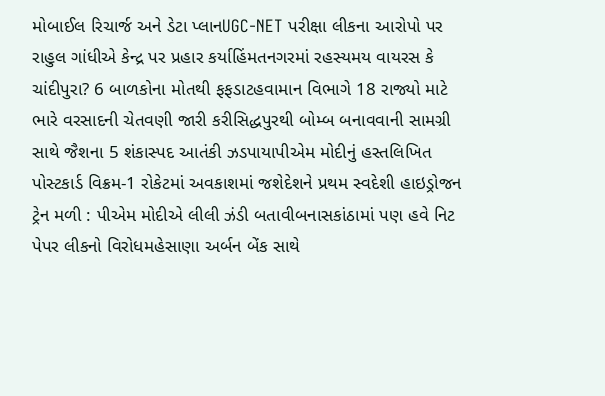મોબાઈલ રિચાર્જ અને ડેટા પ્લાનUGC-NET પરીક્ષા લીકના આરોપો પર રાહુલ ગાંધીએ કેન્દ્ર પર પ્રહાર કર્યાહિંમતનગરમાં રહસ્યમય વાયરસ કે ચાંદીપુરા? 6 બાળકોના મોતથી ફફડાટહવામાન વિભાગે 18 રાજ્યો માટે ભારે વરસાદની ચેતવણી જારી કરીસિદ્ધપુરથી બોમ્બ બનાવવાની સામગ્રી સાથે જૈશના 5 શંકાસ્પદ આતંકી ઝડપાયાપીએમ મોદીનું હસ્તલિખિત પોસ્ટકાર્ડ વિક્રમ-1 રોકેટમાં અવકાશમાં જશેદેશને પ્રથમ સ્વદેશી હાઇડ્રોજન ટ્રેન મળી : પીએમ મોદીએ લીલી ઝંડી બતાવીબનાસકાંઠામાં પણ હવે નિટ પેપર લીકનો વિરોધમહેસાણા અર્બન બેંક સાથે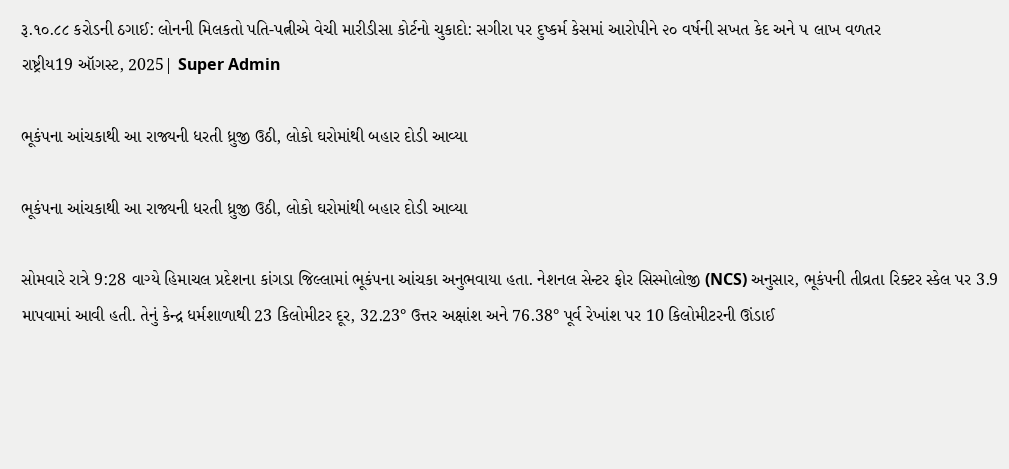રૂ.૧૦.૮૮ કરોડની ઠગાઈ: લોનની મિલકતો પતિ-પત્નીએ વેચી મારીડીસા કોર્ટનો ચુકાદો: સગીરા પર દુષ્કર્મ કેસમાં આરોપીને ૨૦ વર્ષની સખત કેદ અને ૫ લાખ વળતર
રાષ્ટ્રીય19 ઑગસ્ટ, 2025| Super Admin

ભૂકંપના આંચકાથી આ રાજ્યની ધરતી ધ્રુજી ઉઠી, લોકો ઘરોમાંથી બહાર દોડી આવ્યા

ભૂકંપના આંચકાથી આ રાજ્યની ધરતી ધ્રુજી ઉઠી, લોકો ઘરોમાંથી બહાર દોડી આવ્યા

સોમવારે રાત્રે 9:28 વાગ્યે હિમાચલ પ્રદેશના કાંગડા જિલ્લામાં ભૂકંપના આંચકા અનુભવાયા હતા. નેશનલ સેન્ટર ફોર સિસ્મોલોજી (NCS) અનુસાર, ભૂકંપની તીવ્રતા રિક્ટર સ્કેલ પર 3.9 માપવામાં આવી હતી. તેનું કેન્દ્ર ધર્મશાળાથી 23 કિલોમીટર દૂર, 32.23° ઉત્તર અક્ષાંશ અને 76.38° પૂર્વ રેખાંશ પર 10 કિલોમીટરની ઊંડાઈ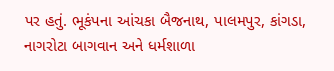પર હતું. ભૂકંપના આંચકા બૈજનાથ, પાલમપુર, કાંગડા, નાગરોટા બાગવાન અને ધર્મશાળા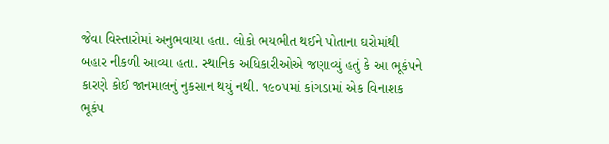જેવા વિસ્તારોમાં અનુભવાયા હતા. લોકો ભયભીત થઈને પોતાના ઘરોમાંથી બહાર નીકળી આવ્યા હતા. સ્થાનિક અધિકારીઓએ જણાવ્યું હતું કે આ ભૂકંપને કારણે કોઈ જાનમાલનું નુકસાન થયું નથી. ૧૯૦૫માં કાંગડામાં એક વિનાશક ભૂકંપ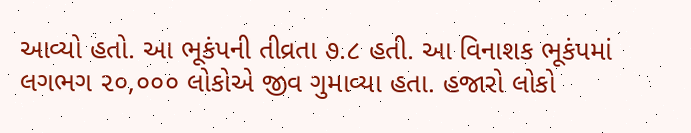આવ્યો હતો. આ ભૂકંપની તીવ્રતા ૭.૮ હતી. આ વિનાશક ભૂકંપમાં લગભગ ૨૦,૦૦૦ લોકોએ જીવ ગુમાવ્યા હતા. હજારો લોકો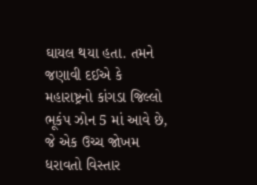ઘાયલ થયા હતા. તમને જણાવી દઈએ કે મહારાષ્ટ્રનો કાંગડા જિલ્લો ભૂકંપ ઝોન 5 માં આવે છે, જે એક ઉચ્ચ જોખમ ધરાવતો વિસ્તાર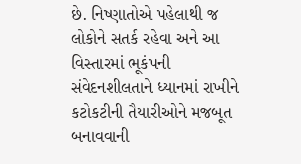છે. નિષ્ણાતોએ પહેલાથી જ લોકોને સતર્ક રહેવા અને આ વિસ્તારમાં ભૂકંપની સંવેદનશીલતાને ધ્યાનમાં રાખીને કટોકટીની તૈયારીઓને મજબૂત બનાવવાની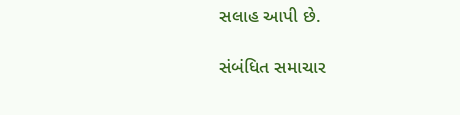સલાહ આપી છે.

સંબંધિત સમાચાર